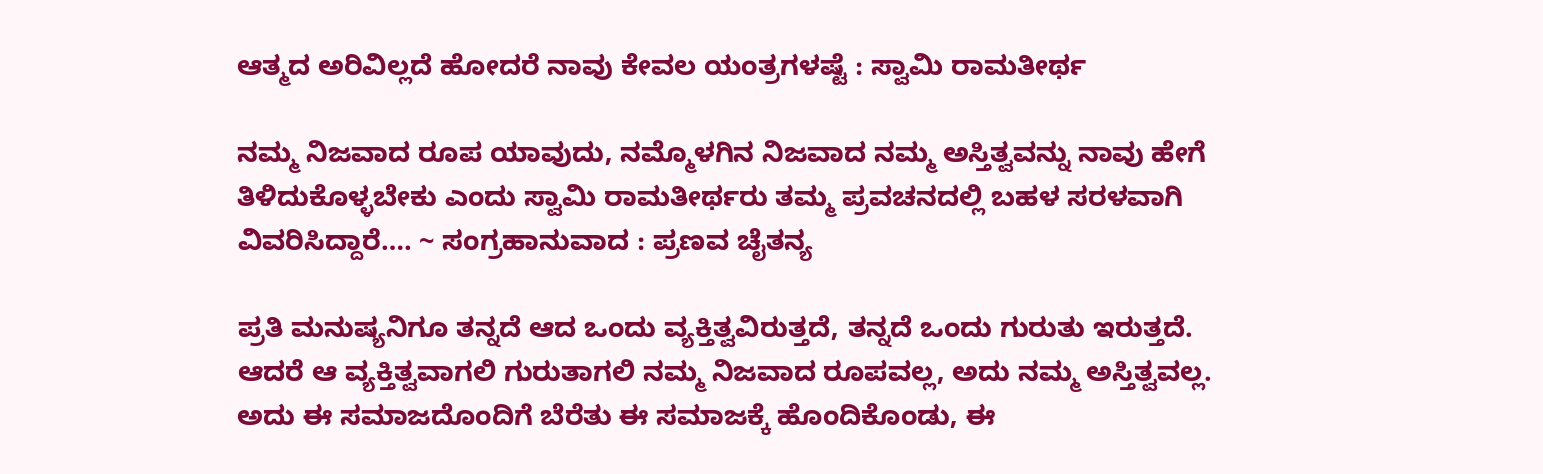ಆತ್ಮದ ಅರಿವಿಲ್ಲದೆ ಹೋದರೆ ನಾವು ಕೇವಲ ಯಂತ್ರಗಳಷ್ಟೆ : ಸ್ವಾಮಿ ರಾಮತೀರ್ಥ

ನಮ್ಮ ನಿಜವಾದ ರೂಪ ಯಾವುದು, ನಮ್ಮೊಳಗಿನ ನಿಜವಾದ ನಮ್ಮ ಅಸ್ತಿತ್ವವನ್ನು ನಾವು ಹೇಗೆ ತಿಳಿದುಕೊಳ್ಳಬೇಕು ಎಂದು ಸ್ವಾಮಿ ರಾಮತೀರ್ಥರು ತಮ್ಮ ಪ್ರವಚನದಲ್ಲಿ ಬಹಳ ಸರಳವಾಗಿ ವಿವರಿಸಿದ್ದಾರೆ…. ~ ಸಂಗ್ರಹಾನುವಾದ : ಪ್ರಣವ ಚೈತನ್ಯ

ಪ್ರತಿ ಮನುಷ್ಯನಿಗೂ ತನ್ನದೆ ಆದ ಒಂದು ವ್ಯಕ್ತಿತ್ವವಿರುತ್ತದೆ, ತನ್ನದೆ ಒಂದು ಗುರುತು ಇರುತ್ತದೆ. ಆದರೆ ಆ ವ್ಯಕ್ತಿತ್ವವಾಗಲಿ ಗುರುತಾಗಲಿ ನಮ್ಮ ನಿಜವಾದ ರೂಪವಲ್ಲ, ಅದು ನಮ್ಮ ಅಸ್ತಿತ್ವವಲ್ಲ. ಅದು ಈ ಸಮಾಜದೊಂದಿಗೆ ಬೆರೆತು ಈ ಸಮಾಜಕ್ಕೆ ಹೊಂದಿಕೊಂಡು, ಈ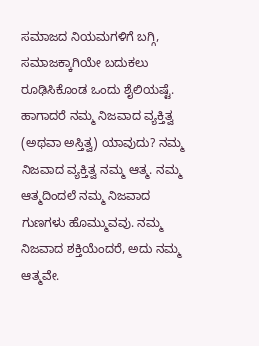ಸಮಾಜದ ನಿಯಮಗಳಿಗೆ ಬಗ್ಗಿ, ಸಮಾಜಕ್ಕಾಗಿಯೇ ಬದುಕಲು ರೂಢಿಸಿಕೊಂಡ ಒಂದು ಶೈಲಿಯಷ್ಟೆ.  ಹಾಗಾದರೆ ನಮ್ಮ ನಿಜವಾದ ವ್ಯಕ್ತಿತ್ವ (ಅಥವಾ ಅಸ್ತಿತ್ವ) ಯಾವುದು? ನಮ್ಮ ನಿಜವಾದ ವ್ಯಕ್ತಿತ್ವ ನಮ್ಮ ಆತ್ಮ. ನಮ್ಮ ಆತ್ಮದಿಂದಲೆ ನಮ್ಮ ನಿಜವಾದ ಗುಣಗಳು ಹೊಮ್ಮುವವು. ನಮ್ಮ ನಿಜವಾದ ಶಕ್ತಿಯೆಂದರೆ, ಅದು ನಮ್ಮ ಆತ್ಮವೇ.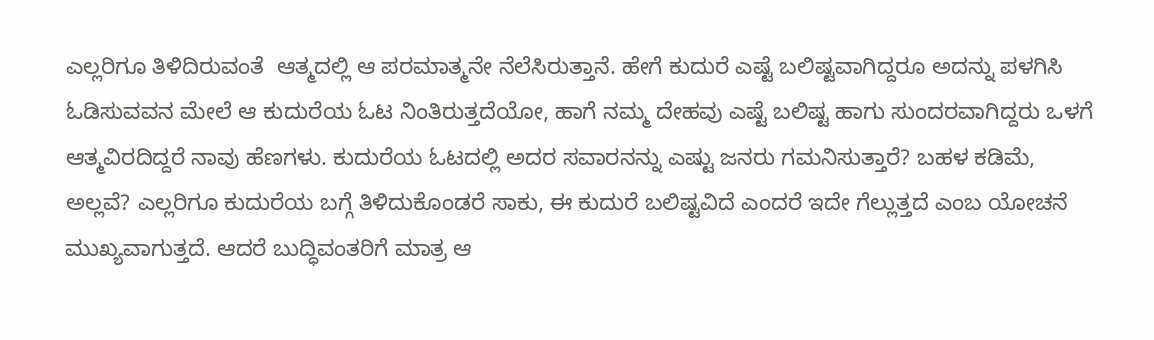ಎಲ್ಲರಿಗೂ ತಿಳಿದಿರುವಂತೆ  ಆತ್ಮದಲ್ಲಿ ಆ ಪರಮಾತ್ಮನೇ ನೆಲೆಸಿರುತ್ತಾನೆ. ಹೇಗೆ ಕುದುರೆ ಎಷ್ಟೆ ಬಲಿಷ್ಟವಾಗಿದ್ದರೂ ಅದನ್ನು ಪಳಗಿಸಿ ಓಡಿಸುವವನ ಮೇಲೆ ಆ ಕುದುರೆಯ ಓಟ ನಿಂತಿರುತ್ತದೆಯೋ, ಹಾಗೆ ನಮ್ಮ ದೇಹವು ಎಷ್ಟೆ ಬಲಿಷ್ಟ ಹಾಗು ಸುಂದರವಾಗಿದ್ದರು ಒಳಗೆ ಆತ್ಮವಿರದಿದ್ದರೆ ನಾವು ಹೆಣಗಳು. ಕುದುರೆಯ ಓಟದಲ್ಲಿ ಅದರ ಸವಾರನನ್ನು ಎಷ್ಟು ಜನರು ಗಮನಿಸುತ್ತಾರೆ? ಬಹಳ ಕಡಿಮೆ, ಅಲ್ಲವೆ? ಎಲ್ಲರಿಗೂ ಕುದುರೆಯ ಬಗ್ಗೆ ತಿಳಿದುಕೊಂಡರೆ ಸಾಕು, ಈ ಕುದುರೆ ಬಲಿಷ್ಟವಿದೆ ಎಂದರೆ ಇದೇ ಗೆಲ್ಲುತ್ತದೆ ಎಂಬ ಯೋಚನೆ ಮುಖ್ಯವಾಗುತ್ತದೆ. ಆದರೆ ಬುದ್ಧಿವಂತರಿಗೆ ಮಾತ್ರ ಆ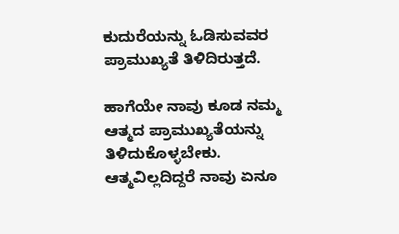ಕುದುರೆಯನ್ನು ಓಡಿಸುವವರ ಪ್ರಾಮುಖ್ಯತೆ ತಿಳಿದಿರುತ್ತದೆ.

ಹಾಗೆಯೇ ನಾವು ಕೂಡ ನಮ್ಮ ಆತ್ಮದ ಪ್ರಾಮುಖ್ಯತೆಯನ್ನು ತಿಳಿದುಕೊಳ್ಳಬೇಕು. ಆತ್ಮವಿಲ್ಲದಿದ್ದರೆ ನಾವು ಏನೂ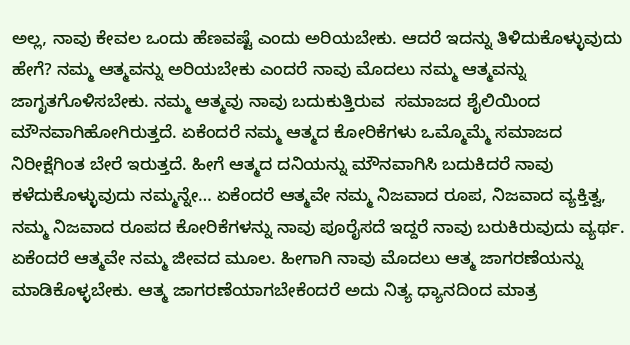ಅಲ್ಲ, ನಾವು ಕೇವಲ ಒಂದು ಹೆಣವಷ್ಟೆ ಎಂದು ಅರಿಯಬೇಕು. ಆದರೆ ಇದನ್ನು ತಿಳಿದುಕೊಳ್ಳುವುದು ಹೇಗೆ? ನಮ್ಮ ಆತ್ಮವನ್ನು ಅರಿಯಬೇಕು ಎಂದರೆ ನಾವು ಮೊದಲು ನಮ್ಮ ಆತ್ಮವನ್ನು ಜಾಗೃತಗೊಳಿಸಬೇಕು. ನಮ್ಮ ಆತ್ಮವು ನಾವು ಬದುಕುತ್ತಿರುವ  ಸಮಾಜದ ಶೈಲಿಯಿಂದ ಮೌನವಾಗಿಹೋಗಿರುತ್ತದೆ. ಏಕೆಂದರೆ ನಮ್ಮ ಆತ್ಮದ ಕೋರಿಕೆಗಳು ಒಮ್ಮೊಮ್ಮೆ ಸಮಾಜದ ನಿರೀಕ್ಷೆಗಿಂತ ಬೇರೆ ಇರುತ್ತದೆ. ಹೀಗೆ ಆತ್ಮದ ದನಿಯನ್ನು ಮೌನವಾಗಿಸಿ ಬದುಕಿದರೆ ನಾವು ಕಳೆದುಕೊಳ್ಳುವುದು ನಮ್ಮನ್ನೇ… ಏಕೆಂದರೆ ಆತ್ಮವೇ ನಮ್ಮ ನಿಜವಾದ ರೂಪ, ನಿಜವಾದ ವ್ಯಕ್ತಿತ್ವ, ನಮ್ಮ ನಿಜವಾದ ರೂಪದ ಕೋರಿಕೆಗಳನ್ನು ನಾವು ಪೂರೈಸದೆ ಇದ್ದರೆ ನಾವು ಬರುಕಿರುವುದು ವ್ಯರ್ಥ. ಏಕೆಂದರೆ ಆತ್ಮವೇ ನಮ್ಮ ಜೀವದ ಮೂಲ. ಹೀಗಾಗಿ ನಾವು ಮೊದಲು ಆತ್ಮ ಜಾಗರಣೆಯನ್ನು ಮಾಡಿಕೊಳ್ಳಬೇಕು. ಆತ್ಮ ಜಾಗರಣೆಯಾಗಬೇಕೆಂದರೆ ಅದು ನಿತ್ಯ ಧ್ಯಾನದಿಂದ ಮಾತ್ರ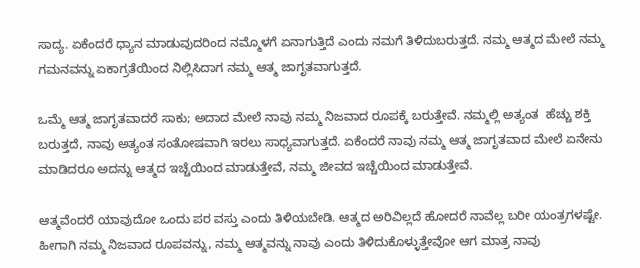ಸಾದ್ಯ. ಏಕೆಂದರೆ ಧ್ಯಾನ ಮಾಡುವುದರಿಂದ ನಮ್ಮೊಳಗೆ ಏನಾಗುತ್ತಿದೆ ಎಂದು ನಮಗೆ ತಿಳಿದುಬರುತ್ತದೆ. ನಮ್ಮ ಆತ್ಮದ ಮೇಲೆ ನಮ್ಮ ಗಮನವನ್ನು ಏಕಾಗ್ರತೆಯಿಂದ ನಿಲ್ಲಿಸಿದಾಗ ನಮ್ಮ ಆತ್ಮ ಜಾಗೃತವಾಗುತ್ತದೆ.

ಒಮ್ಮೆ ಆತ್ಮ ಜಾಗೃತವಾದರೆ ಸಾಕು; ಅದಾದ ಮೇಲೆ ನಾವು ನಮ್ಮ ನಿಜವಾದ ರೂಪಕ್ಕೆ ಬರುತ್ತೇವೆ. ನಮ್ಮಲ್ಲಿ ಅತ್ಯಂತ  ಹೆಚ್ಚು ಶಕ್ತಿ ಬರುತ್ತದೆ, ನಾವು ಅತ್ಯಂತ ಸಂತೋಷವಾಗಿ ಇರಲು ಸಾಧ್ಯವಾಗುತ್ತದೆ. ಏಕೆಂದರೆ ನಾವು ನಮ್ಮ ಆತ್ಮ ಜಾಗೃತವಾದ ಮೇಲೆ ಏನೇನು ಮಾಡಿದರೂ ಅದನ್ನು ಆತ್ಮದ ಇಚ್ಚೆಯಿಂದ ಮಾಡುತ್ತೇವೆ, ನಮ್ಮ ಜೀವದ ಇಚ್ಚೆಯಿಂದ ಮಾಡುತ್ತೇವೆ.

ಆತ್ಮವೆಂದರೆ ಯಾವುದೋ ಒಂದು ಪರ ವಸ್ತು ಎಂದು ತಿಳಿಯಬೇಡಿ. ಆತ್ಮದ ಅರಿವಿಲ್ಲದೆ ಹೋದರೆ ನಾವೆಲ್ಲ ಬರೀ ಯಂತ್ರಗಳಷ್ಟೇ. ಹೀಗಾಗಿ ನಮ್ಮ ನಿಜವಾದ ರೂಪವನ್ನು, ನಮ್ಮ ಆತ್ಮವನ್ನು ನಾವು ಎಂದು ತಿಳಿದುಕೊಳ್ಳುತ್ತೇವೋ ಆಗ ಮಾತ್ರ ನಾವು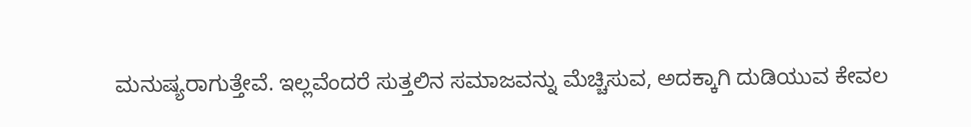ಮನುಷ್ಯರಾಗುತ್ತೇವೆ. ಇಲ್ಲವೆಂದರೆ ಸುತ್ತಲಿನ ಸಮಾಜವನ್ನು ಮೆಚ್ಚಿಸುವ, ಅದಕ್ಕಾಗಿ ದುಡಿಯುವ ಕೇವಲ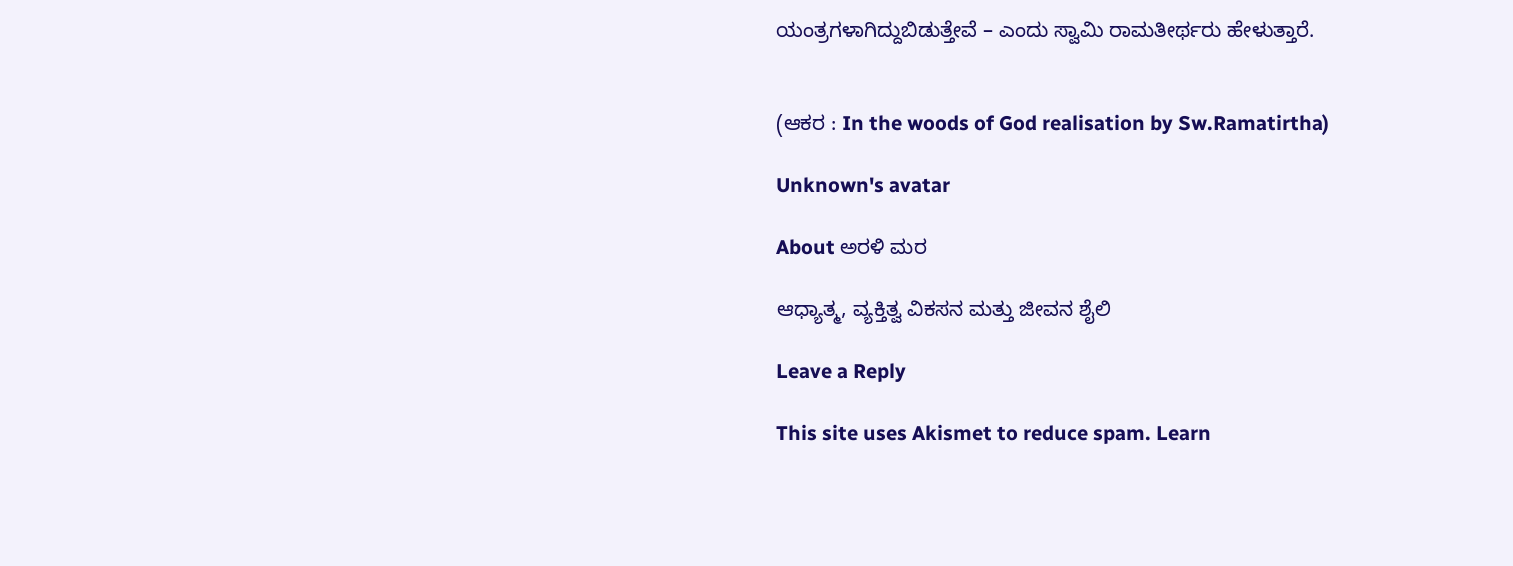ಯಂತ್ರಗಳಾಗಿದ್ದುಬಿಡುತ್ತೇವೆ – ಎಂದು ಸ್ವಾಮಿ ರಾಮತೀರ್ಥರು ಹೇಳುತ್ತಾರೆ.


(ಆಕರ : In the woods of God realisation by Sw.Ramatirtha)

Unknown's avatar

About ಅರಳಿ ಮರ

ಆಧ್ಯಾತ್ಮ, ವ್ಯಕ್ತಿತ್ವ ವಿಕಸನ ಮತ್ತು ಜೀವನ ಶೈಲಿ

Leave a Reply

This site uses Akismet to reduce spam. Learn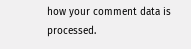how your comment data is processed.